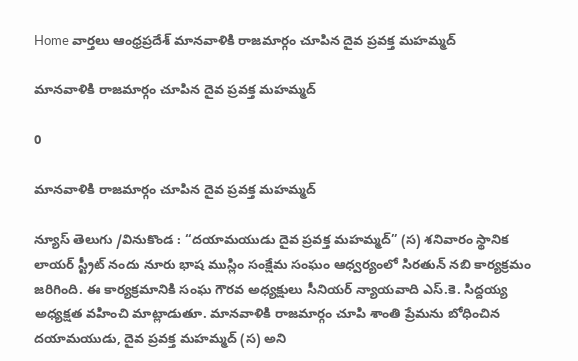Home వార్తలు ఆంధ్రప్రదేశ్‌ మానవాళికి రాజమార్గం చూపిన దైవ ప్రవక్త మహమ్మద్

మానవాళికి రాజమార్గం చూపిన దైవ ప్రవక్త మహమ్మద్

0

మానవాళికి రాజమార్గం చూపిన దైవ ప్రవక్త మహమ్మద్

న్యూస్ తెలుగు /వినుకొండ : “దయామయుడు దైవ ప్రవక్త మహమ్మద్” (స) శనివారం స్థానిక లాయర్ స్ట్రీట్ నందు నూరు భాష ముస్లిం సంక్షేమ సంఘం ఆధ్వర్యంలో సిరతున్ నబి కార్యక్రమం జరిగింది. ఈ కార్యక్రమానికి సంఘ గౌరవ అధ్యక్షులు సీనియర్ న్యాయవాది ఎస్.కె. సిద్దయ్య అధ్యక్షత వహించి మాట్లాడుతూ. మానవాళికి రాజమార్గం చూపి శాంతి ప్రేమను బోధించిన దయామయుడు, దైవ ప్రవక్త మహమ్మద్ (స) అని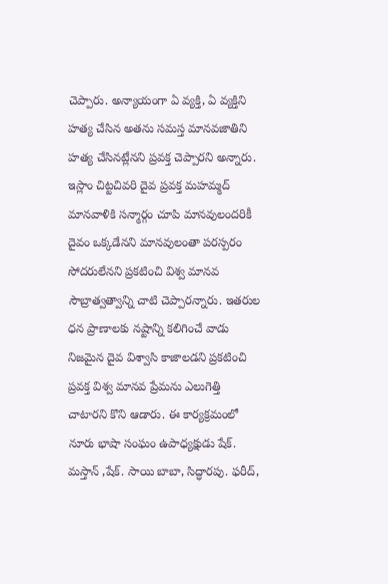చెప్పారు. అన్యాయంగా ఏ వ్యక్తి, ఏ వ్యక్తిని హత్య చేసిన అతను సమస్త మానవజాతిని హత్య చేసినట్లేనని ప్రవక్త చెప్పారని అన్నారు. ఇస్లాం చిట్టచివరి దైవ ప్రవక్త మహమ్మద్ మానవాళికి సన్మార్గం చూపి మానవులందరికీ దైవం ఒక్కడేనని మానవులంతా పరస్పరం సోదరులేనని ప్రకటించి విశ్వ మానవ సౌబ్రాత్వత్వాన్ని చాటి చెప్పారన్నారు. ఇతరుల ధన ప్రాణాలకు నష్టాన్ని కలిగించే వాడు నిజమైన దైవ విశ్వాసి కాజాలడని ప్రకటించి ప్రవక్త విశ్వ మానవ ప్రేమను ఎలుగెత్తి చాటారని కొని ఆడారు. ఈ కార్యక్రమంలో నూరు భాషా సంఘం ఉపాధ్యక్షుడు షేక్. మస్తాన్ ,షేక్. సాయి బాబా, సిద్ధారపు. ఫరీద్,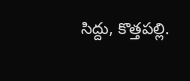సిద్దు, కొత్తపల్లి.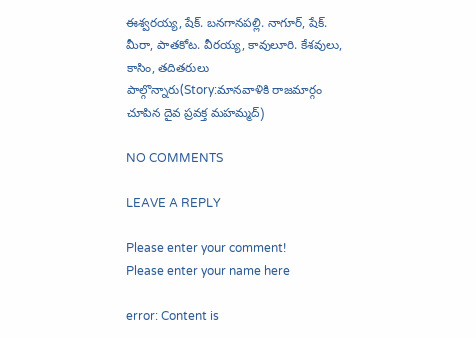ఈశ్వరయ్య, షేక్. బనగానపల్లి. నాగూర్, షేక్. మీరా, పాతకోట. వీరయ్య, కావులూరి. కేశవులు, కాసిం, తదితరులు పాల్గొన్నారు(Story:మానవాళికి రాజమార్గం చూపిన దైవ ప్రవక్త మహమ్మద్)

NO COMMENTS

LEAVE A REPLY

Please enter your comment!
Please enter your name here

error: Content is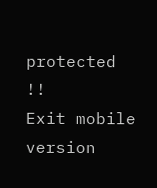protected !!
Exit mobile version